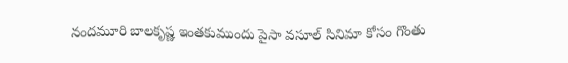నందమూరి బాలకృష్ణ ఇంతకుముందు పైసా వసూల్ సినిమా కోసం గొంతు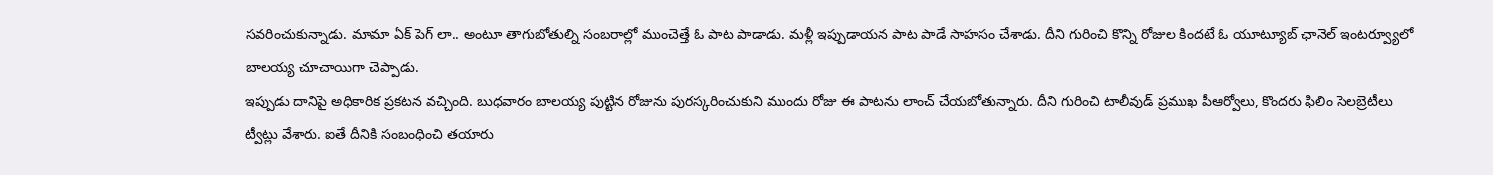సవరించుకున్నాడు. మామా ఏక్ పెగ్ లా.. అంటూ తాగుబోతుల్ని సంబరాల్లో ముంచెత్తే ఓ పాట పాడాడు. మళ్లీ ఇప్పుడాయన పాట పాడే సాహసం చేశాడు. దీని గురించి కొన్ని రోజుల కిందటే ఓ యూట్యూబ్ ఛానెల్ ఇంటర్వ్యూలో బాలయ్య చూచాయిగా చెప్పాడు.
ఇప్పుడు దానిపై అధికారిక ప్రకటన వచ్చింది. బుధవారం బాలయ్య పుట్టిన రోజును పురస్కరించుకుని ముందు రోజు ఈ పాటను లాంచ్ చేయబోతున్నారు. దీని గురించి టాలీవుడ్ ప్రముఖ పీఆర్వోలు, కొందరు ఫిలిం సెలబ్రెటీలు ట్వీట్లు వేశారు. ఐతే దీనికి సంబంధించి తయారు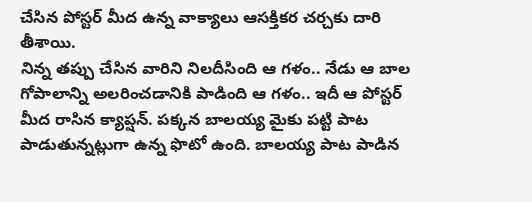చేసిన పోస్టర్ మీద ఉన్న వాక్యాలు ఆసక్తికర చర్చకు దారి తీశాయి.
నిన్న తప్పు చేసిన వారిని నిలదీసింది ఆ గళం.. నేడు ఆ బాల గోపాలాన్ని అలరించడానికి పాడింది ఆ గళం.. ఇదీ ఆ పోస్టర్ మీద రాసిన క్యాప్షన్. పక్కన బాలయ్య మైకు పట్టి పాట పాడుతున్నట్లుగా ఉన్న ఫొటో ఉంది. బాలయ్య పాట పాడిన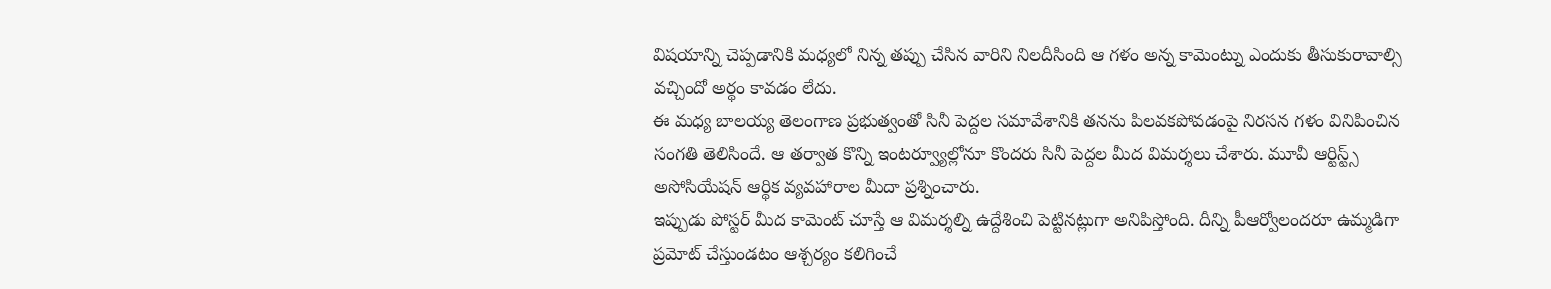విషయాన్ని చెప్పడానికి మధ్యలో నిన్న తప్పు చేసిన వారిని నిలదీసింది ఆ గళం అన్న కామెంట్ను ఎందుకు తీసుకురావాల్సి వచ్చిందో అర్థం కావడం లేదు.
ఈ మధ్య బాలయ్య తెలంగాణ ప్రభుత్వంతో సినీ పెద్దల సమావేశానికి తనను పిలవకపోవడంపై నిరసన గళం వినిపించిన సంగతి తెలిసిందే. ఆ తర్వాత కొన్ని ఇంటర్వ్యూల్లోనూ కొందరు సినీ పెద్దల మీద విమర్శలు చేశారు. మూవీ ఆర్టిస్ట్స్ అసోసియేషన్ ఆర్థిక వ్యవహారాల మీదా ప్రశ్నించారు.
ఇప్పుడు పోస్టర్ మీద కామెంట్ చూస్తే ఆ విమర్శల్ని ఉద్దేశించి పెట్టినట్లుగా అనిపిస్తోంది. దీన్ని పీఆర్వోలందరూ ఉమ్మడిగా ప్రమోట్ చేస్తుండటం ఆశ్చర్యం కలిగించే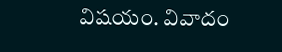విషయం. వివాదం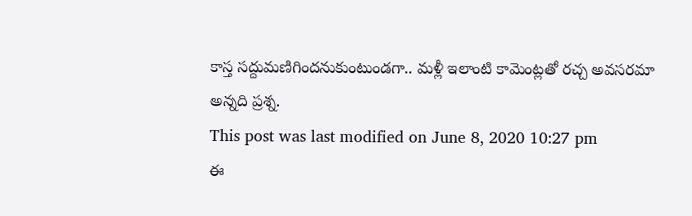కాస్త సద్దుమణిగిందనుకుంటుండగా.. మళ్లీ ఇలాంటి కామెంట్లతో రచ్చ అవసరమా అన్నది ప్రశ్న.
This post was last modified on June 8, 2020 10:27 pm
ఈ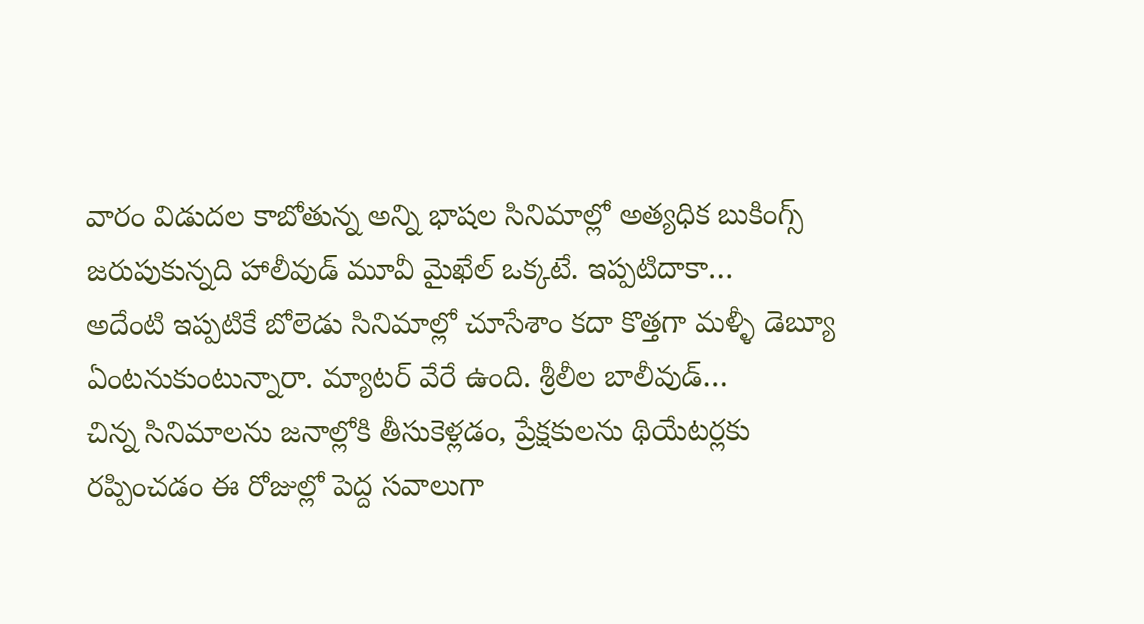వారం విడుదల కాబోతున్న అన్ని భాషల సినిమాల్లో అత్యధిక బుకింగ్స్ జరుపుకున్నది హాలీవుడ్ మూవీ మైఖేల్ ఒక్కటే. ఇప్పటిదాకా…
అదేంటి ఇప్పటికే బోలెడు సినిమాల్లో చూసేశాం కదా కొత్తగా మళ్ళీ డెబ్యూ ఏంటనుకుంటున్నారా. మ్యాటర్ వేరే ఉంది. శ్రీలీల బాలీవుడ్…
చిన్న సినిమాలను జనాల్లోకి తీసుకెళ్లడం, ప్రేక్షకులను థియేటర్లకు రప్పించడం ఈ రోజుల్లో పెద్ద సవాలుగా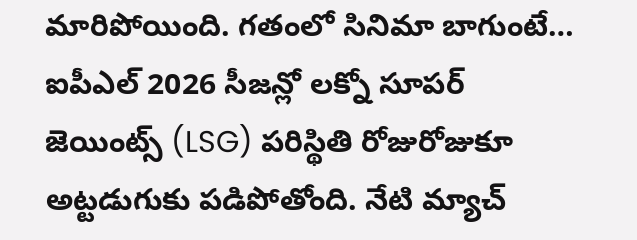మారిపోయింది. గతంలో సినిమా బాగుంటే…
ఐపీఎల్ 2026 సీజన్లో లక్నో సూపర్ జెయింట్స్ (LSG) పరిస్థితి రోజురోజుకూ అట్టడుగుకు పడిపోతోంది. నేటి మ్యాచ్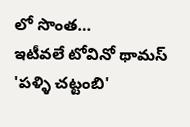లో సొంత…
ఇటీవలే టోవినో థామస్ 'పళ్ళి చట్టంబి'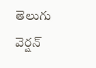తెలుగు వెర్షన్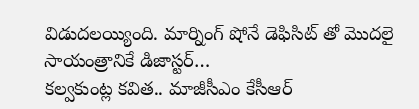విడుదలయ్యింది. మార్నింగ్ షోనే డెఫిసిట్ తో మొదలై సాయంత్రానికే డిజాస్టర్…
కల్వకుంట్ల కవిత.. మాజీసీఎం కేసీఆర్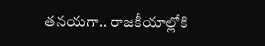తనయగా.. రాజకీయాల్లోకి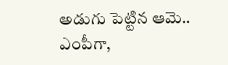అడుగు పెట్టిన ఆమె.. ఎంపీగా,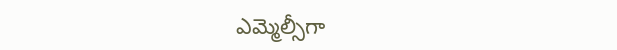ఎమ్మెల్సీగా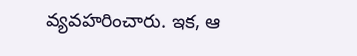వ్యవహరించారు. ఇక, ఆ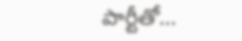పార్టీతో…